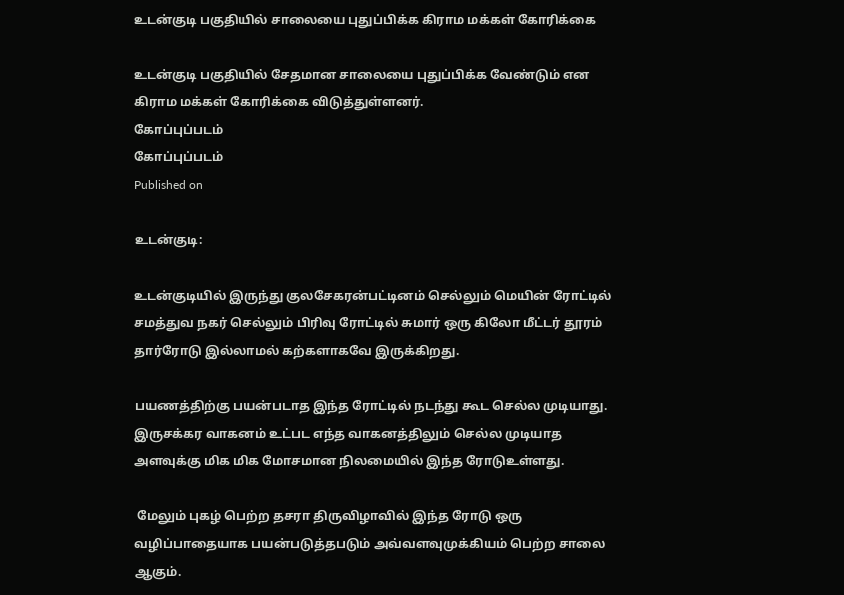உடன்குடி பகுதியில் சாலையை புதுப்பிக்க கிராம மக்கள் கோரிக்கை

உடன்குடி பகுதியில் சேதமான சாலையை புதுப்பிக்க வேண்டும் என கிராம மக்கள் கோரிக்கை விடுத்துள்ளனர்.
கோப்புப்படம்
கோப்புப்படம்
Published on

உடன்குடி:

உடன்குடியில் இருந்து குலசேகரன்பட்டினம் செல்லும் மெயின் ரோட்டில் சமத்துவ நகர் செல்லும் பிரிவு ரோட்டில் சுமார் ஒரு கிலோ மீட்டர் தூரம் தார்ரோடு இல்லாமல் கற்களாகவே இருக்கிறது.

பயணத்திற்கு பயன்படாத இந்த ரோட்டில் நடந்து கூட செல்ல முடியாது. இருசக்கர வாகனம் உட்பட எந்த வாகனத்திலும் செல்ல முடியாத அளவுக்கு மிக மிக மோசமான நிலமையில் இந்த ரோடுஉள்ளது.

 மேலும் புகழ் பெற்ற தசரா திருவிழாவில் இந்த ரோடு ஒரு வழிப்பாதையாக பயன்படுத்தபடும் அவ்வளவுமுக்கியம் பெற்ற சாலை ஆகும்.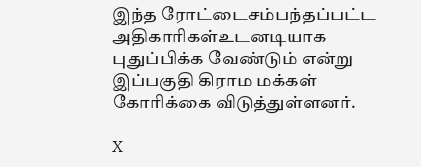இந்த ரோட்டைசம்பந்தப்பட்ட அதிகாரிகள்உடனடியாக புதுப்பிக்க வேண்டும் என்று இப்பகுதி கிராம மக்கள் கோரிக்கை விடுத்துள்ளனர்.

X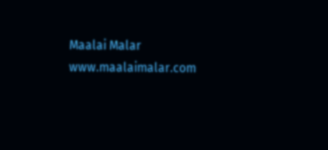Maalai Malar
www.maalaimalar.com